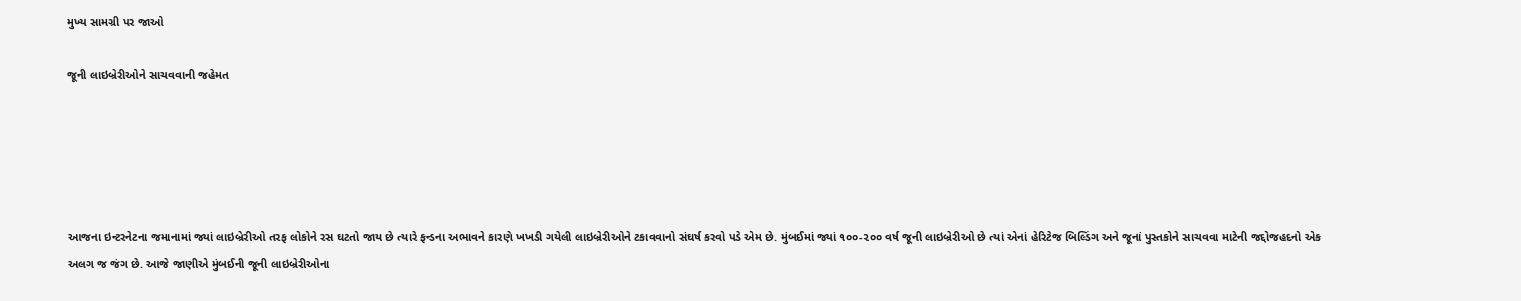મુખ્ય સામગ્રી પર જાઓ

જૂની લાઇબ્રેરીઓને સાચવવાની જહેમત





આજના ઇન્ટરનેટના જમાનામાં જ્યાં લાઇબ્રેરીઓ તરફ લોકોને રસ ઘટતો જાય છે ત્યારે ફન્ડના અભાવને કારણે ખખડી ગયેલી લાઇબ્રેરીઓને ટકાવવાનો સંઘર્ષ કરવો પડે એમ છે. મુંબઈમાં જ્યાં ૧૦૦-૨૦૦ વર્ષ જૂની લાઇબ્રેરીઓ છે ત્યાં એનાં હેરિટેજ બિલ્ડિંગ અને જૂનાં પુસ્તકોને સાચવવા માટેની જદ્દોજહદનો એક અલગ જ જંગ છે. આજે જાણીએ મુંબઈની જૂની લાઇબ્રેરીઓના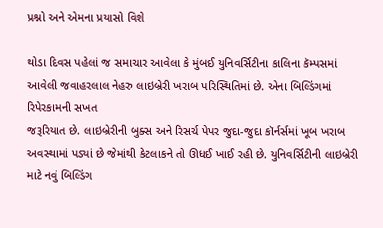પ્રશ્નો અને એમના પ્રયાસો વિશે

થોડા દિવસ પહેલાં જ સમાચાર આવેલા કે મુંબઈ યુનિવર્સિટીના કાલિના કૅમ્પસમાં આવેલી જવાહરલાલ નેહરુ લાઇબ્રેરી ખરાબ પરિસ્થિતિમાં છે. એના બિલ્ડિંગમાં રિપેરકામની સખત
જરૂરિયાત છે. લાઇબ્રેરીની બુક્સ અને રિસર્ચ પેપર જુદા-જુદા કૉર્નર્સમાં ખૂબ ખરાબ અવસ્થામાં પડ્યાં છે જેમાંથી કેટલાકને તો ઊધઈ ખાઈ રહી છે. યુનિવર્સિટીની લાઇબ્રેરી માટે નવું બિલ્ડિંગ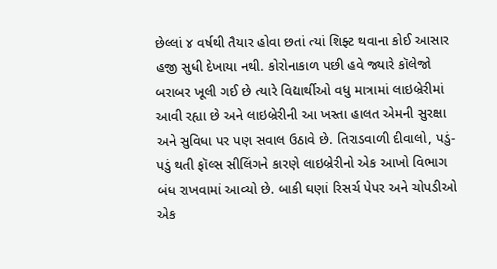છેલ્લાં ૪ વર્ષથી તૈયાર હોવા છતાં ત્યાં શિફ્ટ થવાના કોઈ આસાર હજી સુધી દેખાયા નથી. કોરોનાકાળ પછી હવે જ્યારે કૉલેજો બરાબર ખૂલી ગઈ છે ત્યારે વિદ્યાર્થીઓ વધુ માત્રામાં લાઇબ્રેરીમાં આવી રહ્યા છે અને લાઇબ્રેરીની આ ખસ્તા હાલત એમની સુરક્ષા અને સુવિધા પર પણ સવાલ ઉઠાવે છે. તિરાડવાળી દીવાલો, પડું-પડું થતી ફૉલ્સ સીલિંગને કારણે લાઇબ્રેરીનો એક આખો વિભાગ બંધ રાખવામાં આવ્યો છે. બાકી ઘણાં રિસર્ચ પેપર અને ચોપડીઓ એક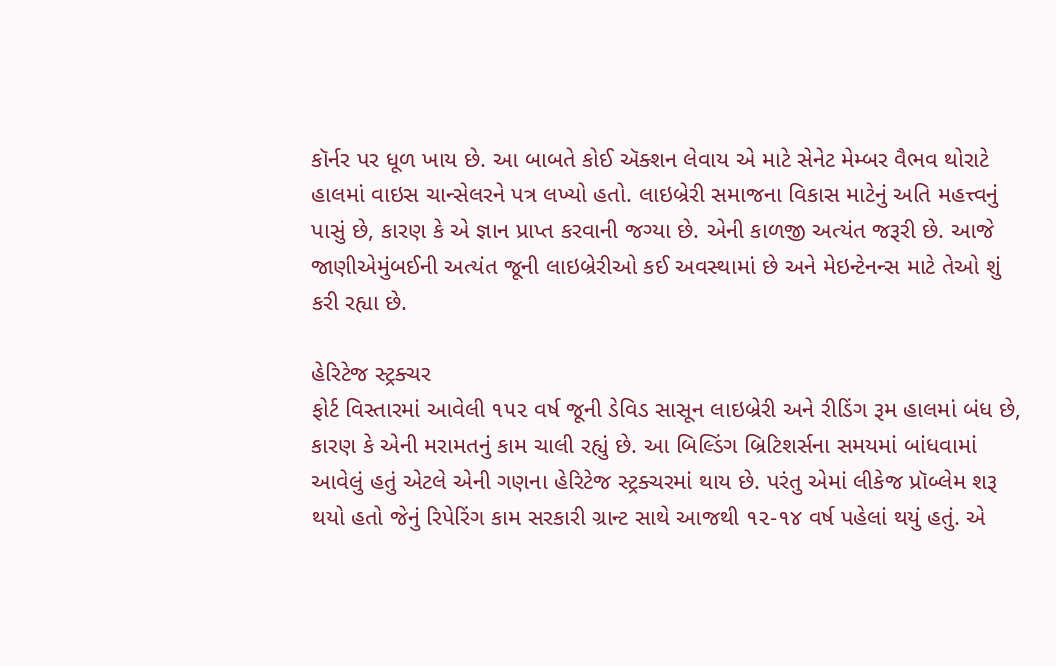કૉર્નર પર ધૂળ ખાય છે. આ બાબતે કોઈ ઍક્શન લેવાય એ માટે સેનેટ મેમ્બર વૈભવ થોરાટે હાલમાં વાઇસ ચાન્સેલરને પત્ર લખ્યો હતો. લાઇબ્રેરી સમાજના વિકાસ માટેનું અતિ મહત્ત્વનું પાસું છે, કારણ કે એ જ્ઞાન પ્રાપ્ત કરવાની જગ્યા છે. એની કાળજી અત્યંત જરૂરી છે. આજે જાણીએમુંબઈની અત્યંત જૂની લાઇબ્રેરીઓ કઈ અવસ્થામાં છે અને મેઇન્ટેનન્સ માટે તેઓ શું કરી રહ્યા છે.

હેરિટેજ સ્ટ્રક્ચર
ફોર્ટ વિસ્તારમાં આવેલી ૧૫૨ વર્ષ જૂની ડેવિડ સાસૂન લાઇબ્રેરી અને રીડિંગ રૂમ હાલમાં બંધ છે, કારણ કે એની મરામતનું કામ ચાલી રહ્યું છે. આ બિલ્ડિંગ બ્રિટિશર્સના સમયમાં બાંધવામાં આવેલું હતું એટલે એની ગણના હેરિટેજ સ્ટ્રક્ચરમાં થાય છે. પરંતુ એમાં લીકેજ પ્રૉબ્લેમ શરૂ થયો હતો જેનું રિપેરિંગ કામ સરકારી ગ્રાન્ટ સાથે આજથી ૧૨-૧૪ વર્ષ પહેલાં થયું હતું. એ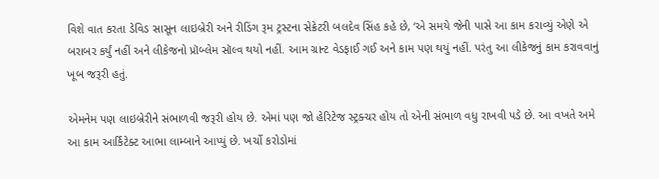વિશે વાત કરતા ડેવિડ સાસૂન લાઇબ્રેરી અને રીડિંગ રૂમ ટ્રસ્ટના સેક્રેટરી બલદેવ સિંહ કહે છે, ‘એ સમયે જેની પાસે આ કામ કરાવ્યું એણે એ બરાબર કર્યું નહીં અને લીકેજનો પ્રૉબ્લેમ સૉલ્વ થયો નહીં. આમ ગ્રાન્ટ વેડફાઈ ગઈ અને કામ પણ થયું નહીં. પરંતુ આ લીકેજનું કામ કરાવવાનું ખૂબ જરૂરી હતું.

એમનેમ પણ લાઇબ્રેરીને સંભાળવી જરૂરી હોય છે. એમાં પણ જો હેરિટેજ સ્ટ્રક્ચર હોય તો એની સંભાળ વધુ રાખવી પડે છે. આ વખતે અમે આ કામ આર્કિટેક્ટ આભા લામ્બાને આપ્યું છે. ખર્ચો કરોડોમાં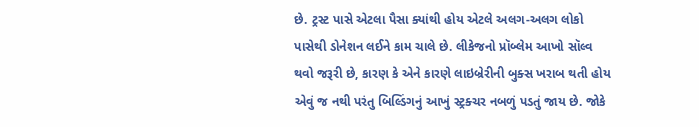છે. ટ્રસ્ટ પાસે એટલા પૈસા ક્યાંથી હોય એટલે અલગ-અલગ લોકો પાસેથી ડોનેશન લઈને કામ ચાલે છે. લીકેજનો પ્રૉબ્લેમ આખો સૉલ્વ થવો જરૂરી છે, કારણ કે એને કારણે લાઇબ્રેરીની બુક્સ ખરાબ થતી હોય એવું જ નથી પરંતુ બિલ્ડિંગનું આખું સ્ટ્રક્ચર નબળું પડતું જાય છે. જોકે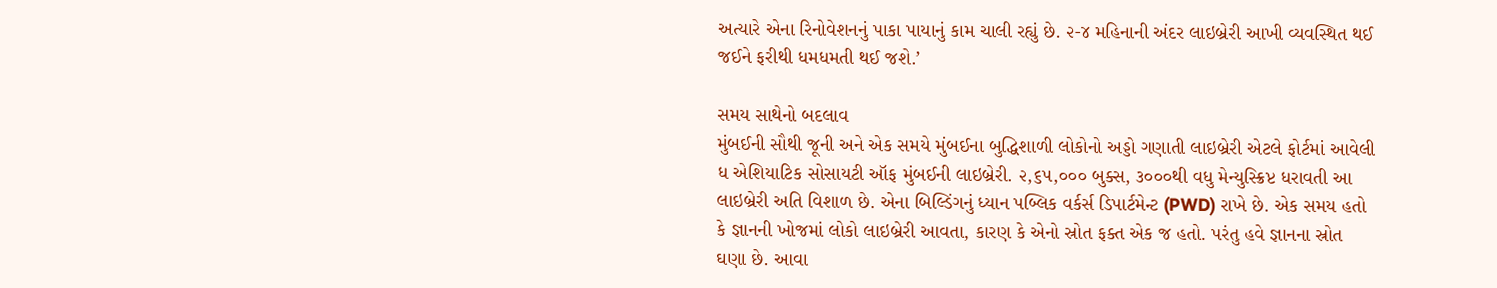અત્યારે એના રિનોવેશનનું પાકા પાયાનું કામ ચાલી રહ્યું છે. ૨-૪ મહિનાની અંદર લાઇબ્રેરી આખી વ્યવસ્થિત થઈ જઈને ફરીથી ધમધમતી થઈ જશે.’

સમય સાથેનો બદલાવ
મુંબઈની સૌથી જૂની અને એક સમયે મુંબઈના બુદ્ધિશાળી લોકોનો અડ્ડો ગણાતી લાઇબ્રેરી એટલે ફોર્ટમાં આવેલી ધ એશિયાટિક સોસાયટી ઑફ મુંબઈની લાઇબ્રેરી. ૨,૬૫,૦૦૦ બુક્સ, ૩૦૦૦થી વધુ મેન્યુસ્ક્રિપ્ટ ધરાવતી આ લાઇબ્રેરી અતિ વિશાળ છે. એના બિલ્ડિંગનું ધ્યાન પબ્લિક વર્કર્સ ડિપાર્ટમેન્ટ (PWD) રાખે છે. એક સમય હતો કે જ્ઞાનની ખોજમાં લોકો લાઇબ્રેરી આવતા, કારણ કે એનો સ્રોત ફક્ત એક જ હતો. પરંતુ હવે જ્ઞાનના સ્રોત ઘણા છે. આવા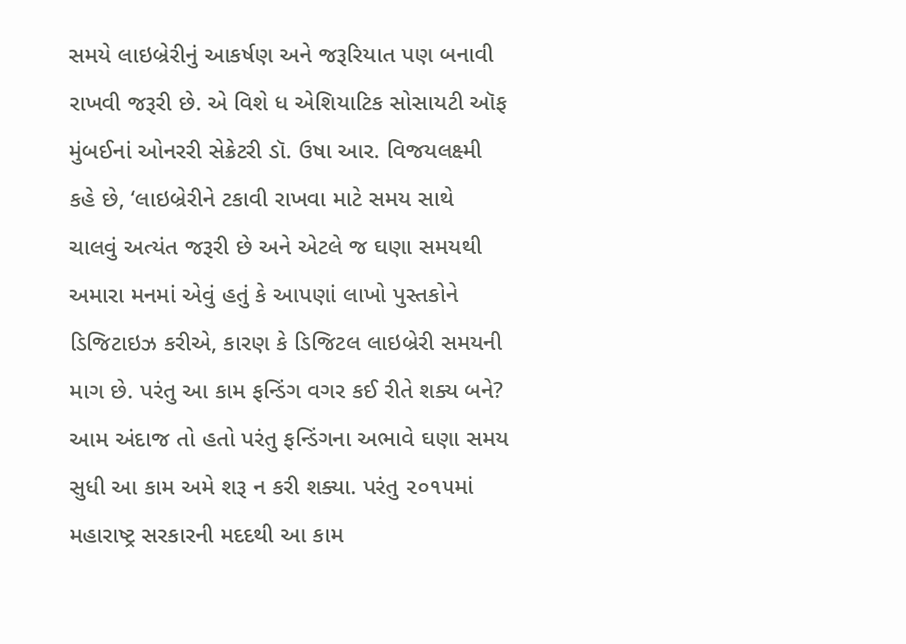સમયે લાઇબ્રેરીનું આકર્ષણ અને જરૂરિયાત પણ બનાવી રાખવી જરૂરી છે. એ વિશે ધ એશિયાટિક સોસાયટી ઑફ મુંબઈનાં ઓનરરી સેક્રેટરી ડૉ. ઉષા આર. વિજયલક્ષ્મી કહે છે, ‘લાઇબ્રેરીને ટકાવી રાખવા માટે સમય સાથે ચાલવું અત્યંત જરૂરી છે અને એટલે જ ઘણા સમયથી અમારા મનમાં એવું હતું કે આપણાં લાખો પુસ્તકોને ડિજિટાઇઝ કરીએ, કારણ કે ડિજિટલ લાઇબ્રેરી સમયની માગ છે. પરંતુ આ કામ ફન્ડિંગ વગર કઈ રીતે શક્ય બને? આમ અંદાજ તો હતો પરંતુ ફન્ડિંગના અભાવે ઘણા સમય સુધી આ કામ અમે શરૂ ન કરી શક્યા. પરંતુ ૨૦૧૫માં મહારાષ્ટ્ર સરકારની મદદથી આ કામ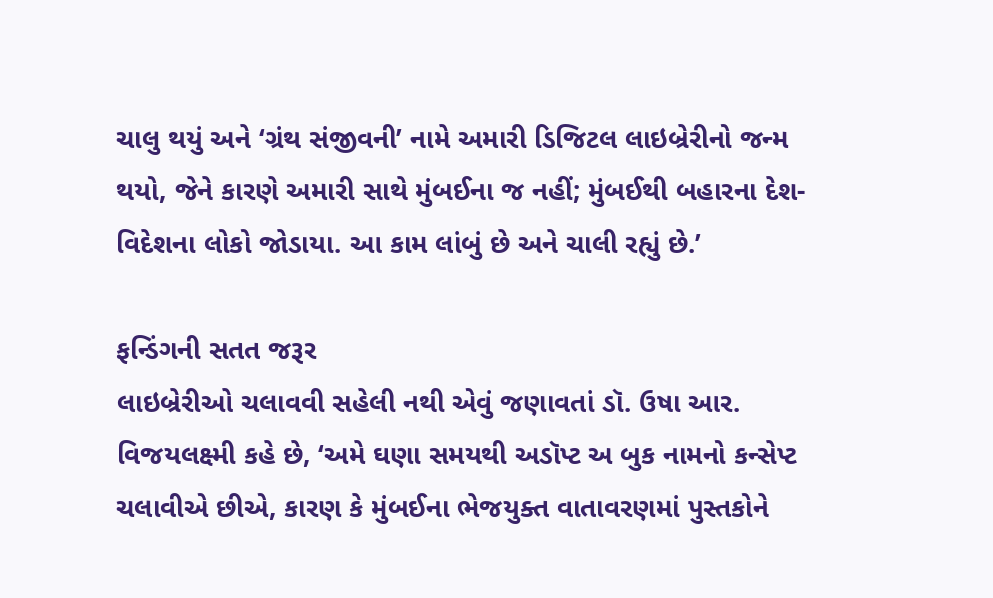ચાલુ થયું અને ‘ગ્રંથ સંજીવની’ નામે અમારી ડિજિટલ લાઇબ્રેરીનો જન્મ થયો, જેને કારણે અમારી સાથે મુંબઈના જ નહીં; મુંબઈથી બહારના દેશ-વિદેશના લોકો જોડાયા. આ કામ લાંબું છે અને ચાલી રહ્યું છે.’

ફન્ડિંગની સતત જરૂર
લાઇબ્રેરીઓ ચલાવવી સહેલી નથી એવું જણાવતાં ડૉ. ઉષા આર. વિજયલક્ષ્મી કહે છે, ‘અમે ઘણા સમયથી અડૉપ્ટ અ બુક નામનો કન્સેપ્ટ ચલાવીએ છીએ, કારણ કે મુંબઈના ભેજયુક્ત વાતાવરણમાં પુસ્તકોને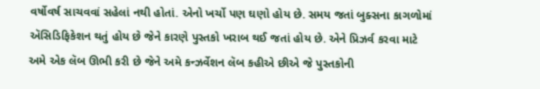વર્ષોવર્ષ સાચવવાં સહેલાં નથી હોતાં. એનો ખર્ચો પણ ઘણો હોય છે. સમય જતાં બુક્સના કાગળોમાં ઍસિડિફિકેશન થતું હોય છે જેને કારણે પુસ્તકો ખરાબ થઈ જતાં હોય છે. એને પ્રિઝર્વ કરવા માટે અમે એક લૅબ ઊભી કરી છે જેને અમે કન્ઝર્વેશન લૅબ કહીએ છીએ જે પુસ્તકોની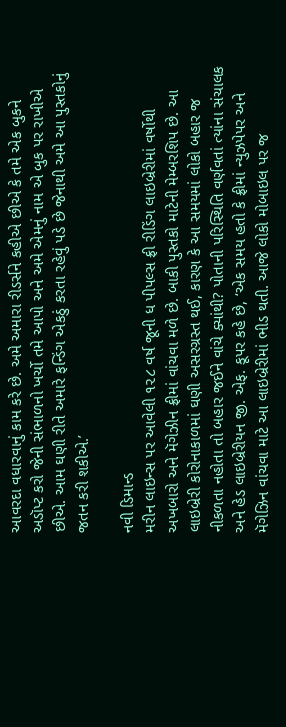આવરદા વધારવાનું કામ કરે છે. અમે અમારા રીડર્સને કહીએ છીએ કે તમે એક બુકને અડૉપ્ટ કરો જેની સંભાળનો ખર્ચો તમે આપો અને અમે એમનું નામ એ બુક પર રાખીએ છીએ. આમ ઘણી રીતે અમારે ફન્ડિંગ એકઠું કરતા રહેવું પડે છે જેનાથી અમે આ પુસ્તકોનું જતન કરી શકીએ.’

નવી ડિમાન્ડ
મરીન લાઇન્સ પર આવેલી ૧૨૮ વર્ષ જૂની ધ પીપલ્સ ફ્રી રીડિંગ લાઇબ્રેરીમાં વર્ષોથી અખબારો અને મૅગેઝીન ફ્રીમાં વાંચવા મળે છે. બાકી પુસ્તકો માટેની મેમ્બરશિપ છે. આ લાઇબ્રેરી કોરોનાકાળમાં ઘણી અસરગ્રસ્ત થઈ, કારણ કે આ સમયમાં લોકો બહાર જ નીકળતા નહોતા તો બહાર જઈને વાંચે ક્યાંથી? પોતાની પરિસ્થિતિ વર્ણવતાં ત્યાંના સંચાલક અને હેડ લાઇબ્રેરીયન જી. એફ. કૂપર કહે છે, ‘એક સમય હતો કે ફ્રીમાં ન્યુઝપેપર અને મૅગેઝિન વાંચવા માટે આ લાઇબ્રેરીમાં ભીડ થતી. આજે લોકો મોબાઇલ પર જ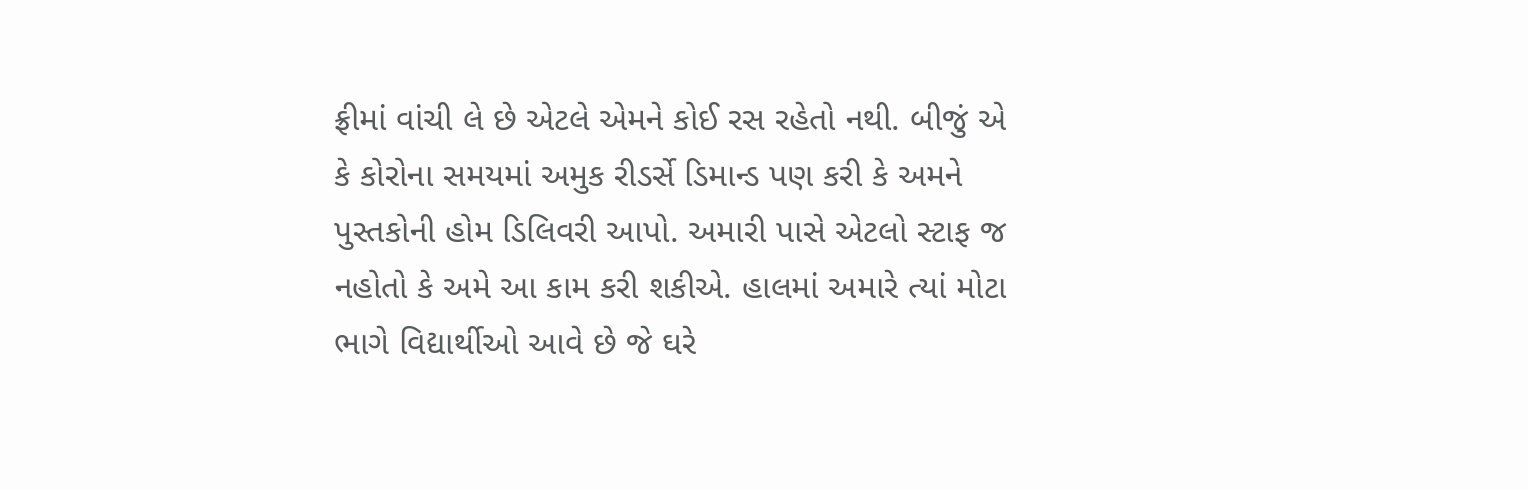ફ્રીમાં વાંચી લે છે એટલે એમને કોઈ રસ રહેતો નથી. બીજું એ કે કોરોના સમયમાં અમુક રીડર્સે ડિમાન્ડ પણ કરી કે અમને પુસ્તકોની હોમ ડિલિવરી આપો. અમારી પાસે એટલો સ્ટાફ જ નહોતો કે અમે આ કામ કરી શકીએ. હાલમાં અમારે ત્યાં મોટા ભાગે વિદ્યાર્થીઓ આવે છે જે ઘરે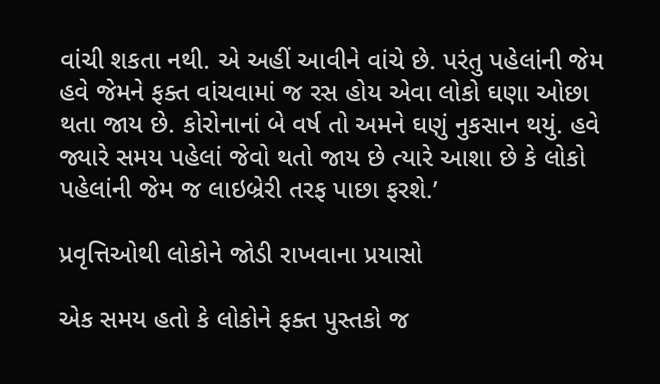વાંચી શકતા નથી. એ અહીં આવીને વાંચે છે. પરંતુ પહેલાંની જેમ હવે જેમને ફક્ત વાંચવામાં જ રસ હોય એવા લોકો ઘણા ઓછા થતા જાય છે. કોરોનાનાં બે વર્ષ તો અમને ઘણું નુકસાન થયું. હવે જ્યારે સમય પહેલાં જેવો થતો જાય છે ત્યારે આશા છે કે લોકો પહેલાંની જેમ જ લાઇબ્રેરી તરફ પાછા ફરશે.’

પ્રવૃત્તિઓથી લોકોને જોડી રાખવાના પ્રયાસો

એક સમય હતો કે લોકોને ફક્ત પુસ્તકો જ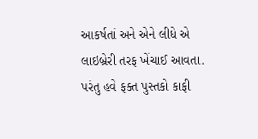આકર્ષતાં અને એને લીધે એ લાઇબ્રેરી તરફ ખેંચાઈ આવતા. પરંતુ હવે ફક્ત પુસ્તકો કાફી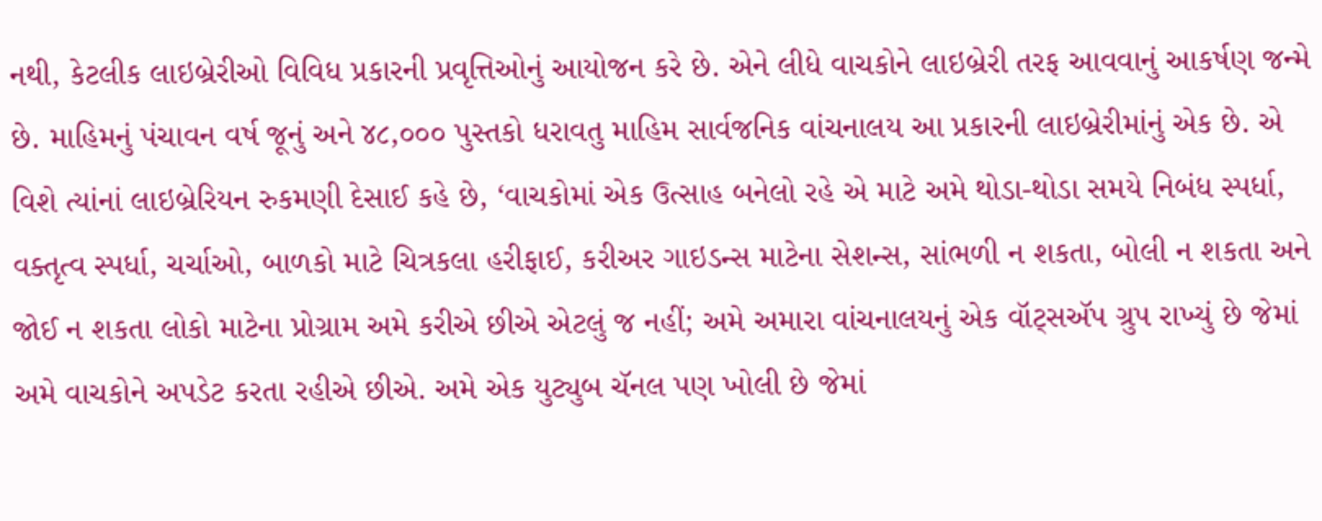નથી, કેટલીક લાઇબ્રેરીઓ વિવિધ પ્રકારની પ્રવૃત્તિઓનું આયોજન કરે છે. એને લીધે વાચકોને લાઇબ્રેરી તરફ આવવાનું આકર્ષણ જન્મે છે. માહિમનું પંચાવન વર્ષ જૂનું અને ૪૮,૦૦૦ પુસ્તકો ધરાવતુ માહિમ સાર્વજનિક વાંચનાલય આ પ્રકારની લાઇબ્રેરીમાંનું એક છે. એ વિશે ત્યાંનાં લાઇબ્રેરિયન રુકમણી દેસાઈ કહે છે, ‘વાચકોમાં એક ઉત્સાહ બનેલો રહે એ માટે અમે થોડા-થોડા સમયે નિબંધ સ્પર્ધા, વક્તૃત્વ સ્પર્ધા, ચર્ચાઓ, બાળકો માટે ચિત્રકલા હરીફાઈ, કરીઅર ગાઇડન્સ માટેના સેશન્સ, સાંભળી ન શકતા, બોલી ન શકતા અને જોઈ ન શકતા લોકો માટેના પ્રોગ્રામ અમે કરીએ છીએ એટલું જ નહીં; અમે અમારા વાંચનાલયનું એક વૉટ્સઍપ ગ્રુપ રાખ્યું છે જેમાં અમે વાચકોને અપડેટ કરતા રહીએ છીએ. અમે એક યુટ્યુબ ચૅનલ પણ ખોલી છે જેમાં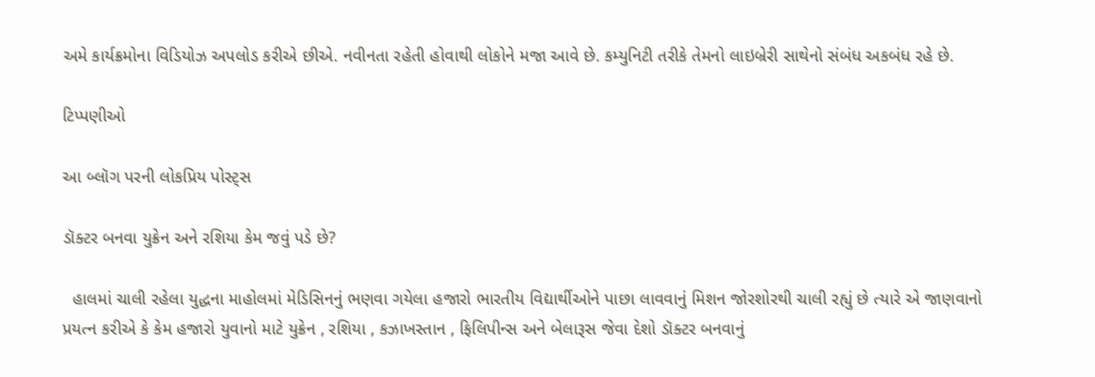અમે કાર્યક્રમોના વિડિયોઝ અપલોડ કરીએ છીએ. નવીનતા રહેતી હોવાથી લોકોને મજા આવે છે. કમ્યુનિટી તરીકે તેમનો લાઇબ્રેરી સાથેનો સંબંધ અકબંધ રહે છે.

ટિપ્પણીઓ

આ બ્લૉગ પરની લોકપ્રિય પોસ્ટ્સ

ડૉક્ટર બનવા યુક્રેન અને રશિયા કેમ જવું પડે છે?

  હાલમાં ચાલી રહેલા યુદ્ધના માહોલમાં મેડિસિનનું ભણવા ગયેલા હજારો ભારતીય વિદ્યાર્થીઓને પાછા લાવવાનું મિશન જોરશોરથી ચાલી રહ્યું છે ત્યારે એ જાણવાનો પ્રયત્ન કરીએ કે કેમ હજારો યુવાનો માટે યુક્રેન , રશિયા , કઝાખસ્તાન , ફિલિપીન્સ અને બેલારૂસ જેવા દેશો ડૉક્ટર બનવાનું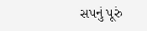સપનું પૂરું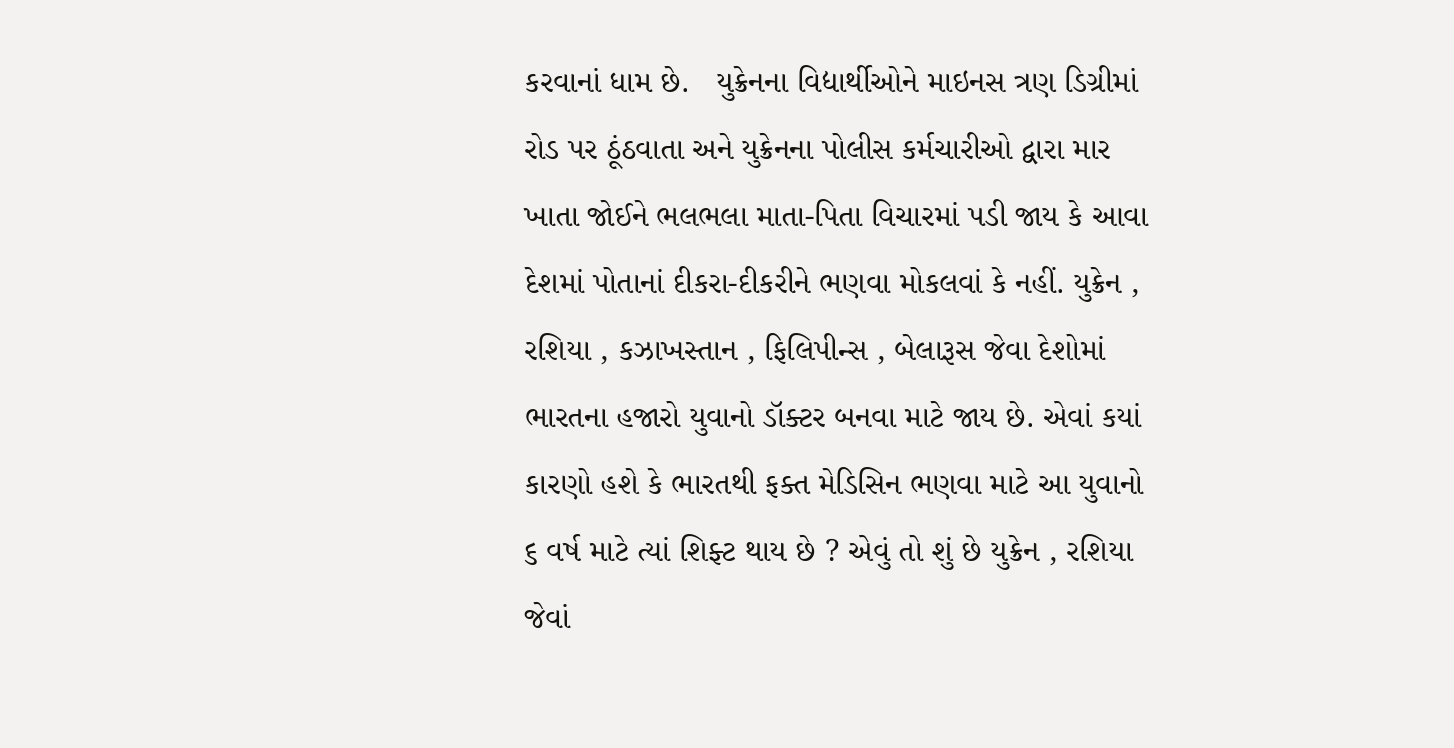કરવાનાં ધામ છે.   યુક્રેનના વિદ્યાર્થીઓને માઇનસ ત્રણ ડિગ્રીમાં રોડ પર ઠૂંઠવાતા અને યુક્રેનના પોલીસ કર્મચારીઓ દ્વારા માર ખાતા જોઈને ભલભલા માતા-પિતા વિચારમાં પડી જાય કે આવા દેશમાં પોતાનાં દીકરા-દીકરીને ભણવા મોકલવાં કે નહીં. યુક્રેન , રશિયા , કઝાખસ્તાન , ફિલિપીન્સ , બેલારૂસ જેવા દેશોમાં ભારતના હજારો યુવાનો ડૉક્ટર બનવા માટે જાય છે. એવાં કયાં કારણો હશે કે ભારતથી ફક્ત મેડિસિન ભણવા માટે આ યુવાનો ૬ વર્ષ માટે ત્યાં શિફ્ટ થાય છે ? એવું તો શું છે યુક્રેન , રશિયા જેવાં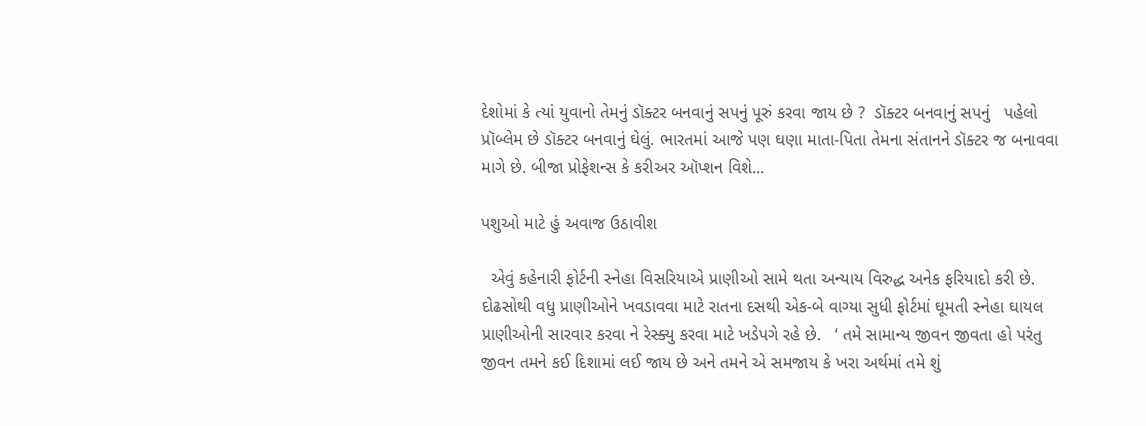દેશોમાં કે ત્યાં યુવાનો તેમનું ડૉક્ટર બનવાનું સપનું પૂરું કરવા જાય છે ?  ડૉક્ટર બનવાનું સપનું   પહેલો પ્રૉબ્લેમ છે ડૉક્ટર બનવાનું ઘેલું. ભારતમાં આજે પણ ઘણા માતા-પિતા તેમના સંતાનને ડૉક્ટર જ બનાવવા માગે છે. બીજા પ્રોફેશન્સ કે કરીઅર ઑપ્શન વિશે...

પશુઓ માટે હું અવાજ ઉઠાવીશ

  એવું કહેનારી ફોર્ટની સ્નેહા વિસરિયાએ પ્રાણીઓ સામે થતા અન્યાય વિરુદ્ધ અનેક ફરિયાદો કરી છે. દોઢસોથી વધુ પ્રાણીઓને ખવડાવવા માટે રાતના દસથી એક-બે વાગ્યા સુધી ફોર્ટમાં ઘૂમતી સ્નેહા ઘાયલ પ્રાણીઓની સારવાર કરવા ને રેસ્ક્યુ કરવા માટે ખડેપગે રહે છે.   ‘ તમે સામાન્ય જીવન જીવતા હો પરંતુ જીવન તમને કઈ દિશામાં લઈ જાય છે અને તમને એ સમજાય કે ખરા અર્થમાં તમે શું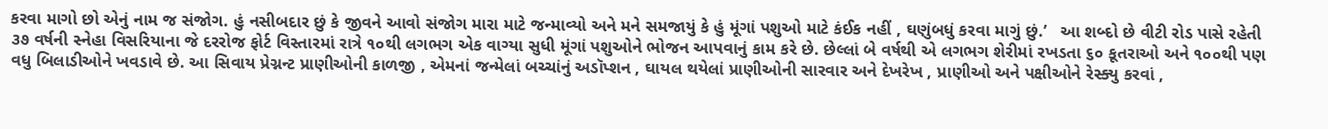કરવા માગો છો એનું નામ જ સંજોગ. હું નસીબદાર છું કે જીવને આવો સંજોગ મારા માટે જન્માવ્યો અને મને સમજાયું કે હું મૂંગાં પશુઓ માટે કંઈક નહીં , ઘણુંબધું કરવા માગું છું.’   આ શબ્દો છે વીટી રોડ પાસે રહેતી ૩૭ વર્ષની સ્નેહા વિસરિયાના જે દરરોજ ફોર્ટ વિસ્તારમાં રાત્રે ૧૦થી લગભગ એક વાગ્યા સુધી મૂંગાં પશુઓને ભોજન આપવાનું કામ કરે છે. છેલ્લાં બે વર્ષથી એ લગભગ શેરીમાં રખડતા ૬૦ કૂતરાઓ અને ૧૦૦થી પણ વધુ બિલાડીઓને ખવડાવે છે. આ સિવાય પ્રેગ્નન્ટ પ્રાણીઓની કાળજી , એમનાં જન્મેલાં બચ્ચાંનું અડૉપ્શન , ઘાયલ થયેલાં પ્રાણીઓની સારવાર અને દેખરેખ , પ્રાણીઓ અને પક્ષીઓને રેસ્ક્યુ કરવાં ,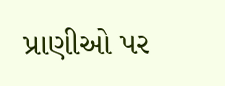પ્રાણીઓ પર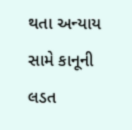થતા અન્યાય સામે કાનૂની લડત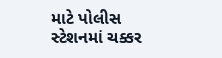માટે પોલીસ સ્ટેશનમાં ચક્કર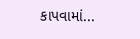કાપવામાં...